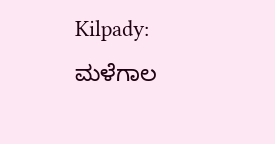Kilpady: ಮಳೆಗಾಲ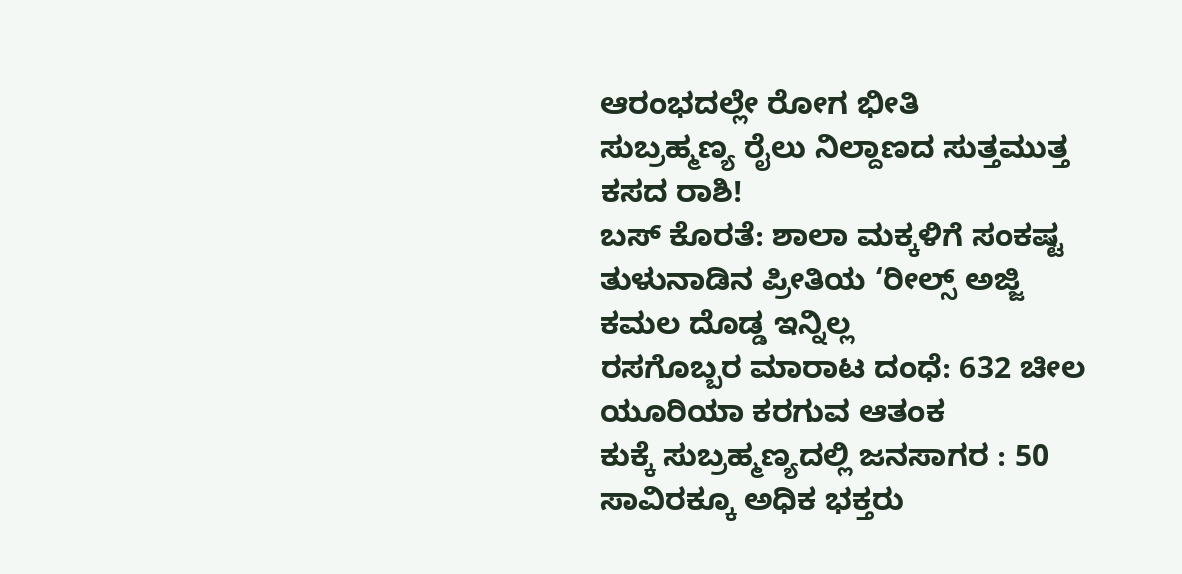ಆರಂಭದಲ್ಲೇ ರೋಗ ಭೀತಿ
ಸುಬ್ರಹ್ಮಣ್ಯ ರೈಲು ನಿಲ್ದಾಣದ ಸುತ್ತಮುತ್ತ ಕಸದ ರಾಶಿ!
ಬಸ್ ಕೊರತೆ: ಶಾಲಾ ಮಕ್ಕಳಿಗೆ ಸಂಕಷ್ಟ
ತುಳುನಾಡಿನ ಪ್ರೀತಿಯ ‘ರೀಲ್ಸ್ ಅಜ್ಜಿ ಕಮಲ ದೊಡ್ಡ ಇನ್ನಿಲ್ಲ
ರಸಗೊಬ್ಬರ ಮಾರಾಟ ದಂಧೆ: 632 ಚೀಲ ಯೂರಿಯಾ ಕರಗುವ ಆತಂಕ
ಕುಕ್ಕೆ ಸುಬ್ರಹ್ಮಣ್ಯದಲ್ಲಿ ಜನಸಾಗರ : 50 ಸಾವಿರಕ್ಕೂ ಅಧಿಕ ಭಕ್ತರು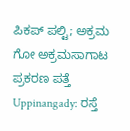ಪಿಕಪ್ ಪಲ್ಟಿ; ಅಕ್ರಮ ಗೋ ಅಕ್ರಮಸಾಗಾಟ ಪ್ರಕರಣ ಪತ್ತೆ
Uppinangady: ರಸ್ತೆ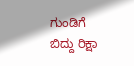ಗುಂಡಿಗೆ ಬಿದ್ದು ರಿಕ್ಷಾ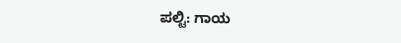ಪಲ್ಟಿ: ಗಾಯ